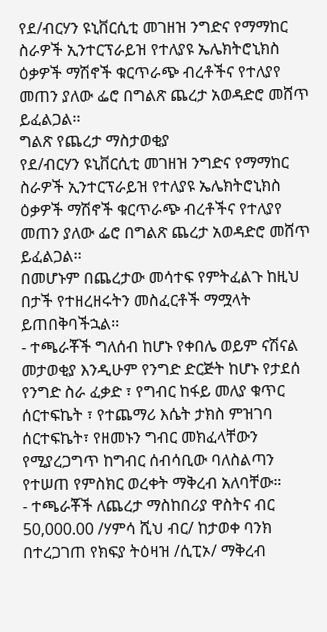የደ/ብርሃን ዩኒቨርሲቲ መገዘዝ ንግድና የማማከር ስራዎች ኢንተርፕራይዝ የተለያዩ ኤሌክትሮኒክስ ዕቃዎች ማሽኖች ቁርጥራጭ ብረቶችና የተለያየ መጠን ያለው ፌሮ በግልጽ ጨረታ አወዳድሮ መሸጥ ይፈልጋል፡፡
ግልጽ የጨረታ ማስታወቂያ
የደ/ብርሃን ዩኒቨርሲቲ መገዘዝ ንግድና የማማከር ስራዎች ኢንተርፕራይዝ የተለያዩ ኤሌክትሮኒክስ ዕቃዎች ማሽኖች ቁርጥራጭ ብረቶችና የተለያየ መጠን ያለው ፌሮ በግልጽ ጨረታ አወዳድሮ መሸጥ ይፈልጋል፡፡
በመሆኑም በጨረታው መሳተፍ የምትፈልጉ ከዚህ በታች የተዘረዘሩትን መስፈርቶች ማሟላት ይጠበቅባችኋል፡፡
- ተጫራቾች ግለሰብ ከሆኑ የቀበሌ ወይም ናሽናል መታወቂያ እንዲሁም የንግድ ድርጅት ከሆኑ የታደሰ የንግድ ስራ ፈቃድ ፣ የግብር ከፋይ መለያ ቁጥር ሰርተፍኬት ፣ የተጨማሪ እሴት ታክስ ምዝገባ ሰርተፍኬት፣ የዘመኑን ግብር መክፈላቸውን የሚያረጋግጥ ከግብር ሰብሳቢው ባለስልጣን የተሠጠ የምስክር ወረቀት ማቅረብ አለባቸው።
- ተጫራቾች ለጨረታ ማስከበሪያ ዋስትና ብር 50,000.00 /ሃምሳ ሺህ ብር/ ከታወቀ ባንክ በተረጋገጠ የክፍያ ትዕዛዝ /ሲፒኦ/ ማቅረብ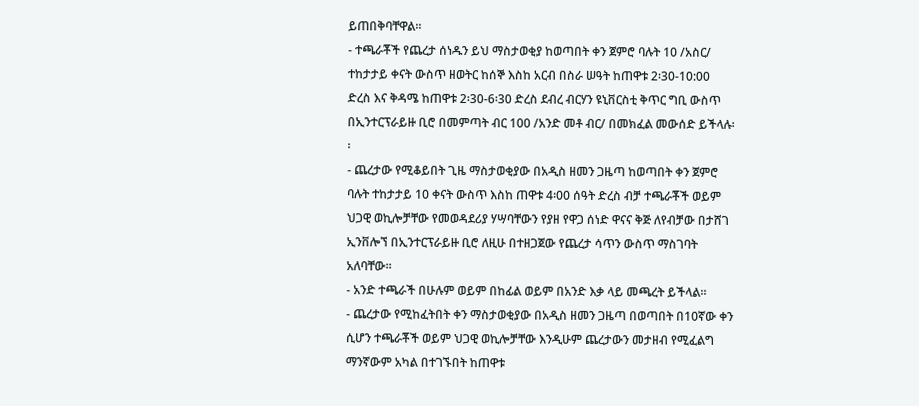ይጠበቅባቸዋል፡፡
- ተጫራቾች የጨረታ ሰነዱን ይህ ማስታወቂያ ከወጣበት ቀን ጀምሮ ባሉት 10 /አስር/ ተከታታይ ቀናት ውስጥ ዘወትር ከሰኞ እስከ አርብ በስራ ሠዓት ከጠዋቱ 2፡30-10:00 ድረስ እና ቅዳሜ ከጠዋቱ 2፡30-6፡30 ድረስ ደብረ ብርሃን ዩኒቨርስቲ ቅጥር ግቢ ውስጥ በኢንተርፕራይዙ ቢሮ በመምጣት ብር 100 /አንድ መቶ ብር/ በመክፈል መውሰድ ይችላሉ፡፡
- ጨረታው የሚቆይበት ጊዜ ማስታወቂያው በአዲስ ዘመን ጋዜጣ ከወጣበት ቀን ጀምሮ ባሉት ተከታታይ 10 ቀናት ውስጥ እስከ ጠዋቱ 4፡00 ሰዓት ድረስ ብቻ ተጫራቾች ወይም ህጋዊ ወኪሎቻቸው የመወዳደሪያ ሃሣባቸውን የያዘ የዋጋ ሰነድ ዋናና ቅጅ ለየብቻው በታሸገ ኢንቨሎኘ በኢንተርፕራይዙ ቢሮ ለዚሁ በተዘጋጀው የጨረታ ሳጥን ውስጥ ማስገባት አለባቸው፡፡
- አንድ ተጫራች በሁሉም ወይም በከፊል ወይም በአንድ እቃ ላይ መጫረት ይችላል፡፡
- ጨረታው የሚከፈትበት ቀን ማስታወቂያው በአዲስ ዘመን ጋዜጣ በወጣበት በ10ኛው ቀን ሲሆን ተጫራቾች ወይም ህጋዊ ወኪሎቻቸው እንዲሁም ጨረታውን መታዘብ የሚፈልግ ማንኛውም አካል በተገኙበት ከጠዋቱ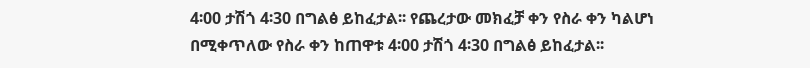4፡00 ታሽጎ 4፡30 በግልፅ ይከፈታል፡፡ የጨረታው መክፈቻ ቀን የስራ ቀን ካልሆነ በሚቀጥለው የስራ ቀን ከጠዋቱ 4፡00 ታሽጎ 4፡30 በግልፅ ይከፈታል፡፡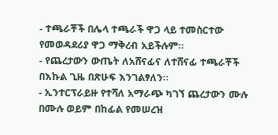- ተጫራቾች በሌላ ተጫራች ዋጋ ላይ ተመስርተው የመወዳደሪያ ዋጋ ማቅረብ አይችሉም፡፡
- የጨረታውን ውጤት ለአሸናፊና ለተሸናፊ ተጫራቾች በእኩል ጊዜ በጽሁፍ እንገልፃለን፡፡
- ኢንተርፕራይዙ የተሻለ አማራጭ ካገኘ ጨረታውን ሙሉ በሙሉ ወይም በከፊል የመሠረዝ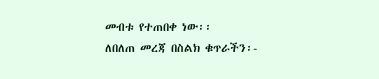መብቱ የተጠበቀ ነው፡፡
ለበለጠ መረጃ በስልክ ቁጥራችን፡-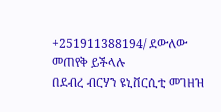+251911388194/ ደውለው መጠየቅ ይችላሉ
በደብረ ብርሃን ዩኒቨርሲቲ መገዘዝ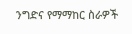ንግድና የማማከር ስራዎች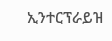ኢንተርፕራይዝ